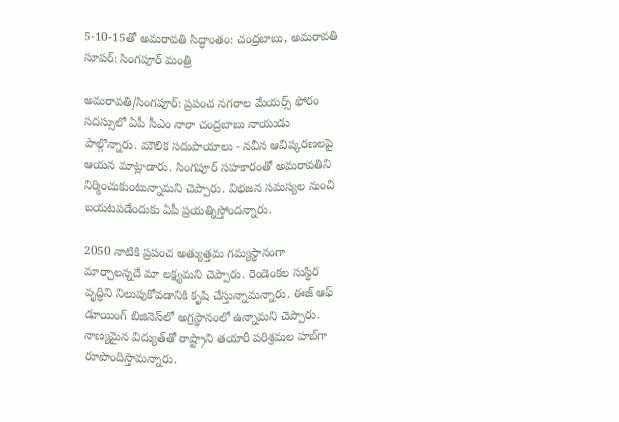5-10-15తో అమరావతి సిద్ధాంతం: చంద్రబాబు, అమరావతి సూపర్: సింగపూర్ మంత్రి

అమరావతి/సింగపూర్: ప్రపంచ నగరాల మేయర్స్ ఫోరం సదస్సులో ఏపీ సీఎం నారా చంద్రబాబు నాయుడు పాల్గొన్నారు. మౌలిక సదుపాయాలు - నవీన ఆవిష్కరణలపై ఆయన మాట్లాడారు. సింగపూర్ సహకారంతో అమరావతిని నిర్మించుకుంటున్నామని చెప్పారు. విభజన సమస్యల నుంచి బయటపడేందుకు ఏపీ ప్రయత్నిస్తోందన్నారు.

2050 నాటికి ప్రపంచ అత్యుత్తమ గమ్యస్థానంగా మార్చాలన్నదే మా లక్ష్యమని చెప్పారు. రెండెంకల సుస్థిర వృద్ధిని నిలుపుకోవడానికి కృషి చేస్తున్నామన్నారు. ఈజ్ ఆఫ్ డూయింగ్ బిజినెస్‌లో అగ్రస్థానంలో ఉన్నామని చెప్పారు. నాణ్యమైన విద్యుత్‌తో రాష్ట్రాని తయారీ పరిశ్రమల హబ్‌గా రూపొందిస్తామన్నారు.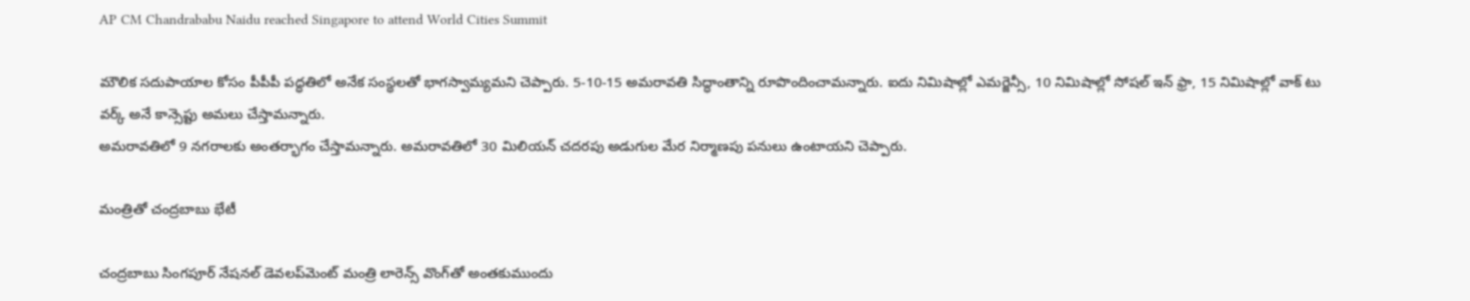AP CM Chandrababu Naidu reached Singapore to attend World Cities Summit

మౌలిక సదుపాయాల కోసం పీపీపీ పద్ధతిలో అనేక సంస్థలతో భాగస్వామ్యమని చెప్పారు. 5-10-15 అమరావతి సిద్ధాంతాన్ని రూపొందించామన్నారు. ఐదు నిమిషాల్లో ఎమర్జెన్సీ, 10 నిమిషాల్లో సోషల్ ఇన్ ఫ్రా, 15 నిమిషాల్లో వాక్ టు వర్క్ అనే కాన్సెప్టు అమలు చేస్తామన్నారు.
అమరావతిలో 9 నగరాలకు అంతర్భాగం చేస్తామన్నారు. అమరావతిలో 30 మిలియన్ చదరపు అడుగుల మేర నిర్మాణపు పనులు ఉంటాయని చెప్పారు.

మంత్రితో చంద్రబాబు భేటీ

చంద్రబాబు సింగపూర్ నేషనల్ డెవలప్‌మెంట్‌ మంత్రి లారెన్స్ వొంగ్‌తో అంతకుముందు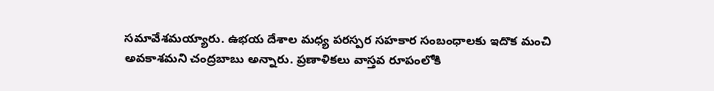సమావేశమయ్యారు. ఉభయ దేశాల మధ్య పరస్పర సహకార సంబంధాలకు ఇదొక మంచి అవకాశమని చంద్రబాబు అన్నారు. ప్రణాళికలు వాస్తవ రూపంలోకి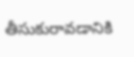తీసుకురావడానికి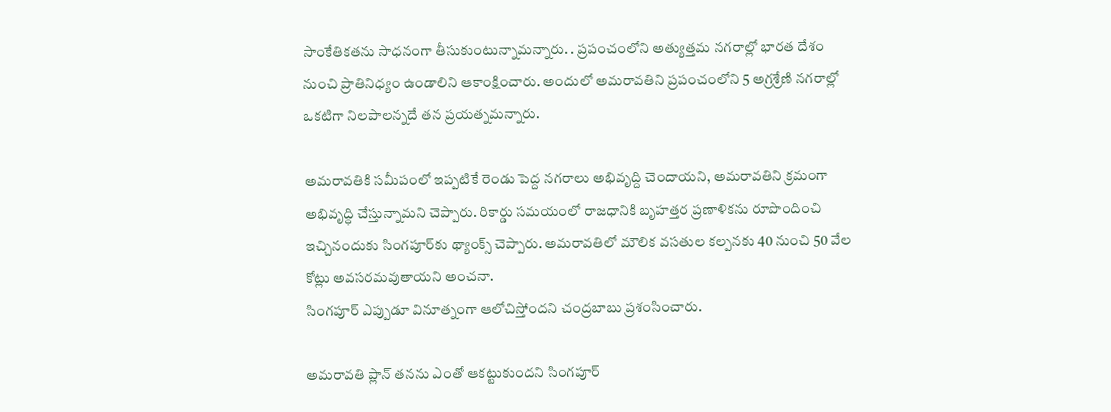సాంకేతికతను సాధనంగా తీసుకుంటున్నామన్నారు. . ప్రపంచంలోని అత్యుత్తమ నగరాల్లో భారత దేశం నుంచి ప్రాతినిధ్యం ఉండాలిని ఆకాంక్షించారు. అందులో అమరావతిని ప్రపంచంలోని 5 అగ్రశ్రేణి నగరాల్లో ఒకటిగా నిలపాలన్నదే తన ప్రయత్నమన్నారు.

అమరావతికి సమీపంలో ఇప్పటికే రెండు పెద్ద నగరాలు అభివృద్ది చెందాయని, అమరావతిని క్రమంగా అభివృద్ధి చేస్తున్నామని చెప్పారు. రికార్డు సమయంలో రాజధానికి బృహత్తర ప్రణాళికను రూపొందించి ఇచ్చినందుకు సింగపూర్‌కు థ్యాంక్స్ చెప్పారు. అమరావతిలో మౌలిక వసతుల కల్పనకు 40 నుంచి 50 వేల కోట్లు అవసరమవుతాయని అంచనా.
సింగపూర్ ఎప్పుడూ వినూత్నంగా ఆలోచిస్తోందని చంద్రబాబు ప్రశంసించారు.

అమరావతి ప్లాన్ తనను ఎంతో ఆకట్టుకుందని సింగపూర్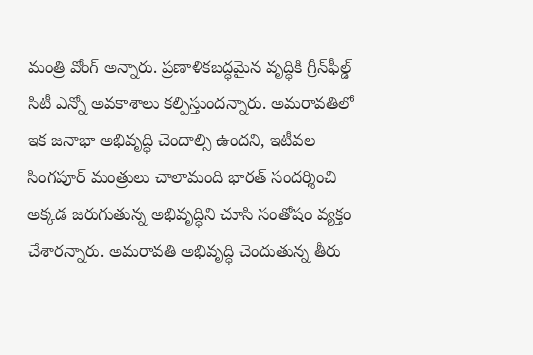మంత్రి వోంగ్ అన్నారు. ప్రణాళికబద్ధమైన వృద్ధికి గ్రీన్‌ఫీల్డ్ సిటీ ఎన్నో అవకాశాలు కల్పిస్తుందన్నారు. అమరావతిలో ఇక జనాభా అభివృద్ధి చెందాల్సి ఉందని, ఇటీవల సింగపూర్ మంత్రులు చాలామంది భారత్ సందర్శించి అక్కడ జరుగుతున్న అభివృద్ధిని చూసి సంతోషం వ్యక్తం చేశారన్నారు. అమరావతి అభివృద్ధి చెందుతున్న తీరు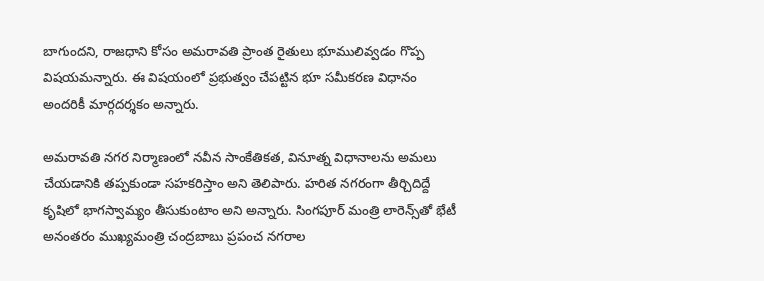బాగుందని, రాజధాని కోసం అమరావతి ప్రాంత రైతులు భూములివ్వడం గొప్ప విషయమన్నారు. ఈ విషయంలో ప్రభుత్వం చేపట్టిన భూ సమీకరణ విధానం అందరికీ మార్గదర్శకం అన్నారు.

అమరావతి నగర నిర్మాణంలో నవీన సాంకేతికత, వినూత్న విధానాలను అమలు చేయడానికి తప్పకుండా సహకరిస్తాం అని తెలిపారు. హరిత నగరంగా తీర్చిదిద్దే కృషిలో భాగస్వామ్యం తీసుకుంటాం అని అన్నారు. సింగపూర్ మంత్రి లారెన్స్‌తో భేటీ అనంతరం ముఖ్యమంత్రి చంద్రబాబు ప్రపంచ నగరాల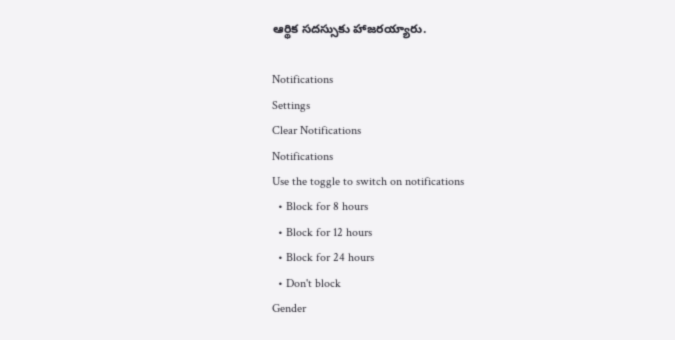ఆర్థిక సదస్సుకు హాజరయ్యారు.

Notifications
Settings
Clear Notifications
Notifications
Use the toggle to switch on notifications
  • Block for 8 hours
  • Block for 12 hours
  • Block for 24 hours
  • Don't block
Gender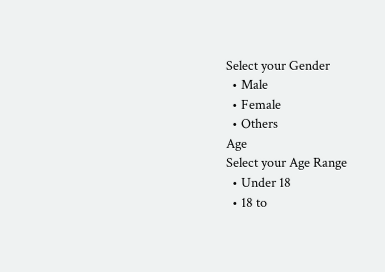Select your Gender
  • Male
  • Female
  • Others
Age
Select your Age Range
  • Under 18
  • 18 to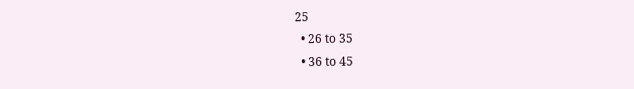25
  • 26 to 35
  • 36 to 45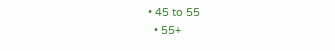• 45 to 55
  • 55+